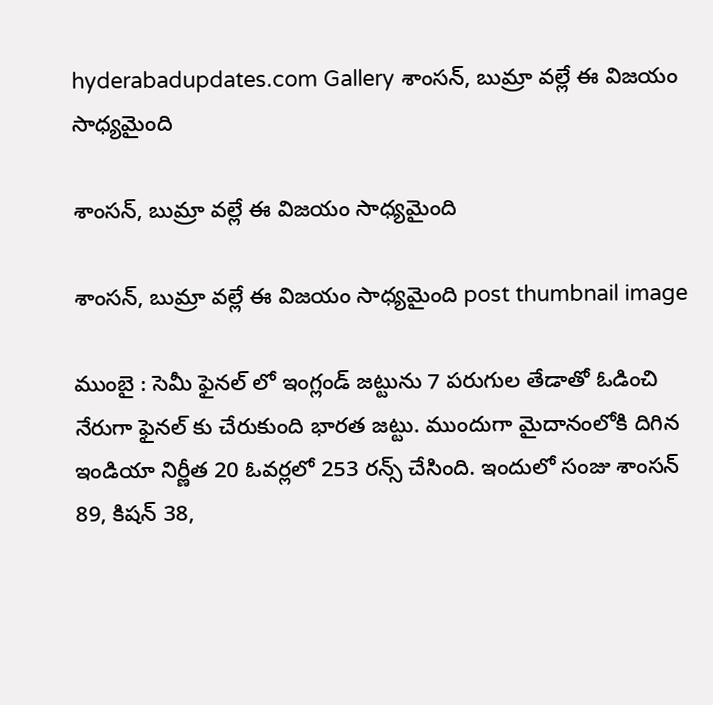hyderabadupdates.com Gallery శాంస‌న్, బుమ్రా వ‌ల్లే ఈ విజ‌యం సాధ్య‌మైంది

శాంస‌న్, బుమ్రా వ‌ల్లే ఈ విజ‌యం సాధ్య‌మైంది

శాంస‌న్, బుమ్రా వ‌ల్లే ఈ విజ‌యం సాధ్య‌మైంది post thumbnail image

ముంబై : సెమీ ఫైన‌ల్ లో ఇంగ్లండ్ జ‌ట్టును 7 ప‌రుగుల తేడాతో ఓడించి నేరుగా ఫైన‌ల్ కు చేరుకుంది భారత జ‌ట్టు. ముందుగా మైదానంలోకి దిగిన ఇండియా నిర్ణీత 20 ఓవ‌ర్ల‌లో 253 ర‌న్స్ చేసింది. ఇందులో సంజు శాంస‌న్ 89, కిష‌న్ 38,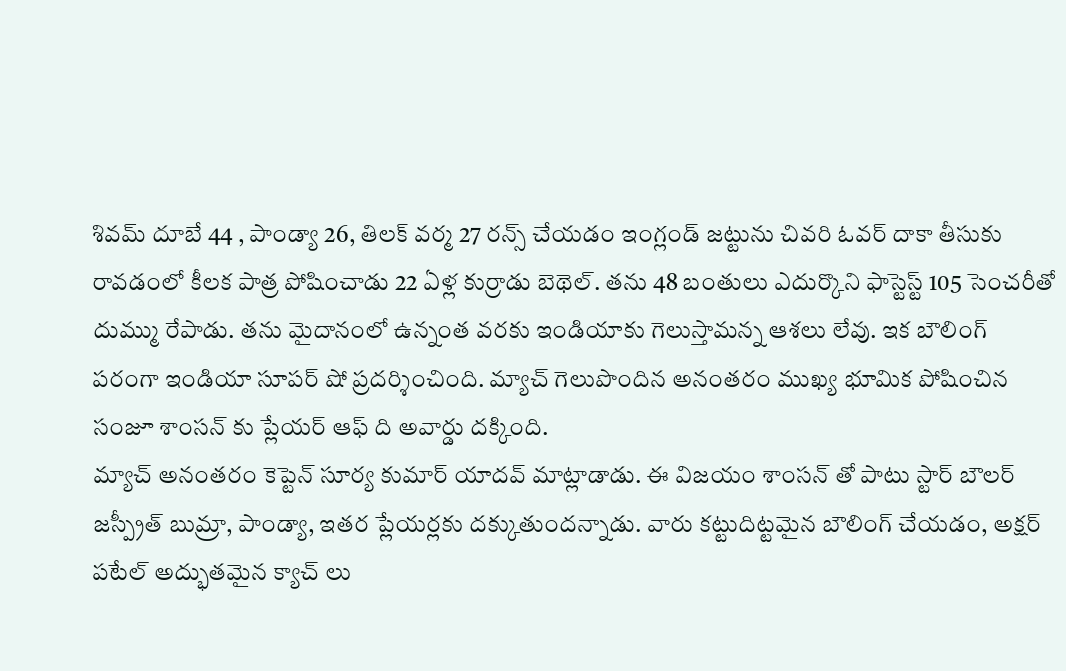శివ‌మ్ దూబే 44 , పాండ్యా 26, తిల‌క్ వ‌ర్మ 27 ర‌న్స్ చేయ‌డం ఇంగ్లండ్ జ‌ట్టును చివ‌రి ఓవ‌ర్ దాకా తీసుకు రావ‌డంలో కీల‌క పాత్ర పోషించాడు 22 ఏళ్ల కుర్రాడు బెథెల్. త‌ను 48 బంతులు ఎదుర్కొని ఫాస్టెస్ట్ 105 సెంచ‌రీతో దుమ్ము రేపాడు. త‌ను మైదానంలో ఉన్నంత వ‌ర‌కు ఇండియాకు గెలుస్తామ‌న్న ఆశ‌లు లేవు. ఇక బౌలింగ్ ప‌రంగా ఇండియా సూప‌ర్ షో ప్ర‌ద‌ర్శించింది. మ్యాచ్ గెలుపొందిన అనంతరం ముఖ్య భూమిక పోషించిన సంజూ శాంస‌న్ కు ప్లేయ‌ర్ ఆఫ్ ది అవార్డు ద‌క్కింది.
మ్యాచ్ అనంత‌రం కెప్టెన్ సూర్య కుమార్ యాద‌వ్ మాట్లాడాడు. ఈ విజ‌యం శాంస‌న్ తో పాటు స్టార్ బౌల‌ర్ జ‌స్ప్రీత్ బుమ్రా, పాండ్యా, ఇత‌ర ప్లేయ‌ర్ల‌కు ద‌క్కుతుంద‌న్నాడు. వారు క‌ట్టుదిట్ట‌మైన బౌలింగ్ చేయ‌డం, అక్ష‌ర్ ప‌టేల్ అద్భుత‌మైన క్యాచ్ లు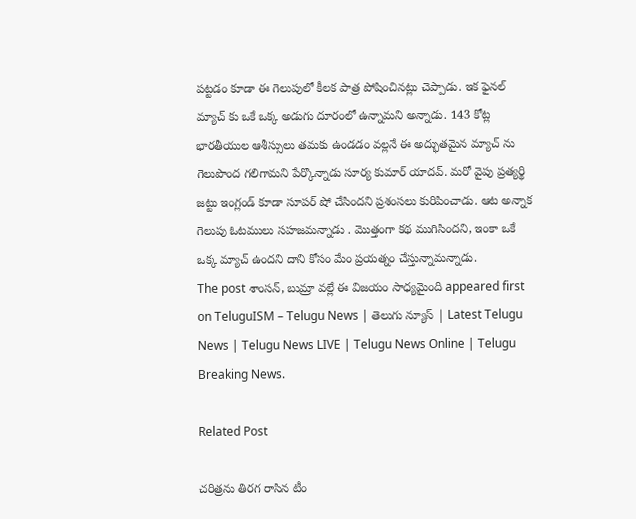ప‌ట్ట‌డం కూడా ఈ గెలుపులో కీల‌క పాత్ర పోషించిన‌ట్లు చెప్పాడు. ఇక ఫైన‌ల్ మ్యాచ్ కు ఒకే ఒక్క అడుగు దూరంలో ఉన్నామ‌ని అన్నాడు. 143 కోట్ల భార‌తీయుల ఆశీస్సులు త‌మ‌కు ఉండ‌డం వ‌ల్ల‌నే ఈ అద్భుత‌మైన మ్యాచ్ ను గెలుపొంద గ‌లిగామ‌ని పేర్కొన్నాడు సూర్య కుమార్ యాద‌వ్. మ‌రో వైపు ప్ర‌త్య‌ర్థి జ‌ట్టు ఇంగ్లండ్ కూడా సూప‌ర్ షో చేసింద‌ని ప్ర‌శంస‌లు కురిపించాడు. ఆట అన్నాక గెలుపు ఓట‌ములు స‌హ‌జ‌మ‌న్నాడు . మొత్తంగా క‌థ ముగిసింద‌ని, ఇంకా ఒకే ఒక్క మ్యాచ్ ఉంద‌ని దాని కోసం మేం ప్ర‌య‌త్నం చేస్తున్నామ‌న్నాడు.
The post శాంస‌న్, బుమ్రా వ‌ల్లే ఈ విజ‌యం సాధ్య‌మైంది appeared first on TeluguISM – Telugu News | తెలుగు న్యూస్ | Latest Telugu News | Telugu News LIVE | Telugu News Online | Telugu Breaking News.

Related Post

చ‌రిత్రను తిర‌గ రాసిన టీం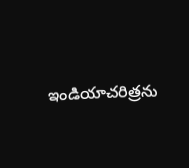ఇండియాచ‌రిత్రను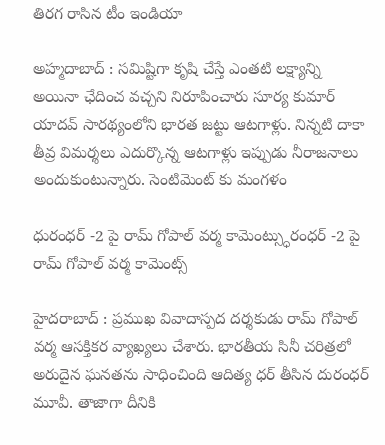తిర‌గ రాసిన టీం ఇండియా

అహ్మ‌దాబాద్ : స‌మిష్టిగా కృషి చేస్తే ఎంత‌టి ల‌క్ష్యాన్ని అయినా ఛేదించ వ‌చ్చని నిరూపించారు సూర్య కుమార్ యాదవ్ సార‌థ్యంలోని భార‌త జ‌ట్టు ఆటగాళ్లు. నిన్న‌టి దాకా తీవ్ర విమ‌ర్శ‌లు ఎదుర్కొన్న ఆటగాళ్లు ఇప్పుడు నీరాజ‌నాలు అందుకుంటున్నారు. సెంటిమెంట్ కు మంగ‌ళం

ధురంధ‌ర్ -2 పై రామ్ గోపాల్ వ‌ర్మ కామెంట్స్ధురంధ‌ర్ -2 పై రామ్ గోపాల్ వ‌ర్మ కామెంట్స్

హైద‌రాబాద్ : ప్ర‌ముఖ వివాదాస్ప‌ద ద‌ర్శ‌కుడు రామ్ గోపాల్ వ‌ర్మ ఆస‌క్తిక‌ర వ్యాఖ్య‌లు చేశారు. భార‌తీయ సినీ చ‌రిత్ర‌లో అరుదైన ఘ‌న‌త‌ను సాధించింది ఆదిత్య ధ‌ర్ తీసిన దురంధ‌ర్ మూవీ. తాజాగా దీనికి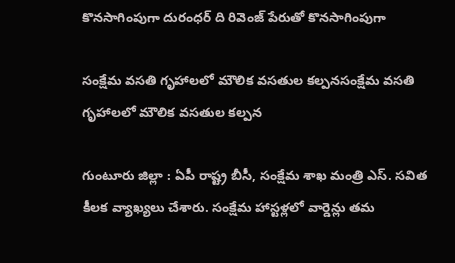కొన‌సాగింపుగా దురంధ‌ర్ ది రివెంజ్ పేరుతో కొన‌సాగింపుగా

సంక్షేమ వ‌స‌తి గృహాల‌లో మౌలిక వ‌స‌తుల క‌ల్ప‌నసంక్షేమ వ‌స‌తి గృహాల‌లో మౌలిక వ‌స‌తుల క‌ల్ప‌న

గుంటూరు జిల్లా : ఏపీ రాష్ట్ర బీసీ, సంక్షేమ శాఖ మంత్రి ఎస్. స‌విత కీల‌క వ్యాఖ్య‌లు చేశారు. సంక్షేమ హాస్ట‌ళ్ల‌లో వార్డెన్లు త‌మ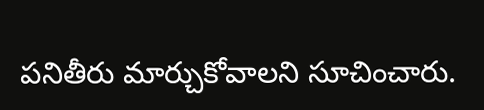ప‌నితీరు మార్చుకోవాల‌ని సూచించారు.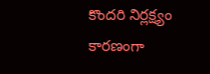కొంద‌రి నిర్ల‌క్ష్యం కార‌ణంగా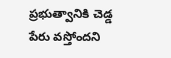ప్ర‌భుత్వానికి చెడ్డ పేరు వ‌స్తోంద‌ని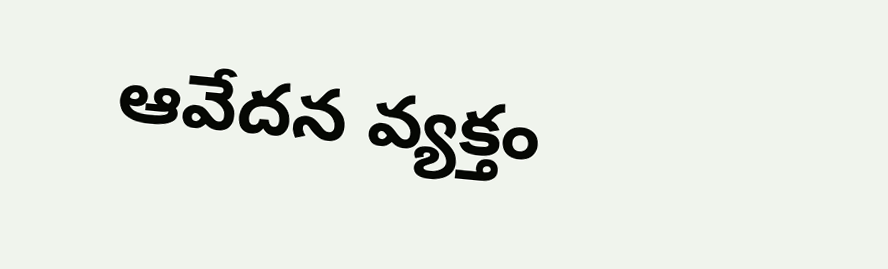ఆవేద‌న వ్య‌క్తం